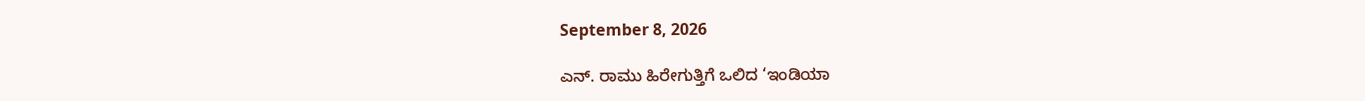September 8, 2026

ಎನ್. ರಾಮು ಹಿರೇಗುತ್ತಿಗೆ ಒಲಿದ ‘ಇಂಡಿಯಾ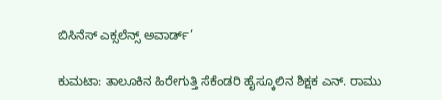ಬಿಸಿನೆಸ್ ಎಕ್ಸಲೆನ್ಸ್ ಅವಾರ್ಡ್’

ಕುಮಟಾ: ತಾಲೂಕಿನ ಹಿರೇಗುತ್ತಿ ಸೆಕೆಂಡರಿ ಹೈಸ್ಕೂಲಿನ ಶಿಕ್ಷಕ ಎನ್. ರಾಮು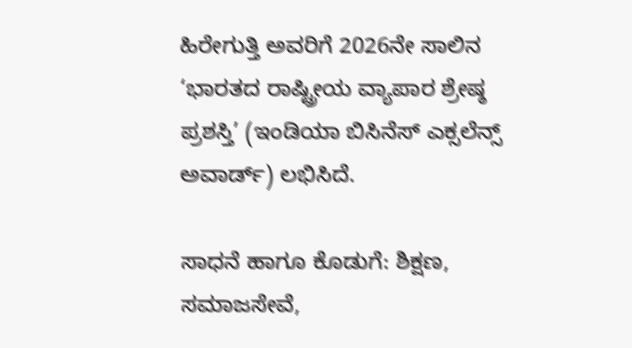ಹಿರೇಗುತ್ತಿ ಅವರಿಗೆ 2026ನೇ ಸಾಲಿನ ‘ಭಾರತದ ರಾಷ್ಟ್ರೀಯ ವ್ಯಾಪಾರ ಶ್ರೇಷ್ಠ ಪ್ರಶಸ್ತಿ’ (ಇಂಡಿಯಾ ಬಿಸಿನೆಸ್ ಎಕ್ಸಲೆನ್ಸ್ ಅವಾರ್ಡ್) ಲಭಿಸಿದೆ.

ಸಾಧನೆ ಹಾಗೂ ಕೊಡುಗೆ: ಶಿಕ್ಷಣ, ಸಮಾಜಸೇವೆ,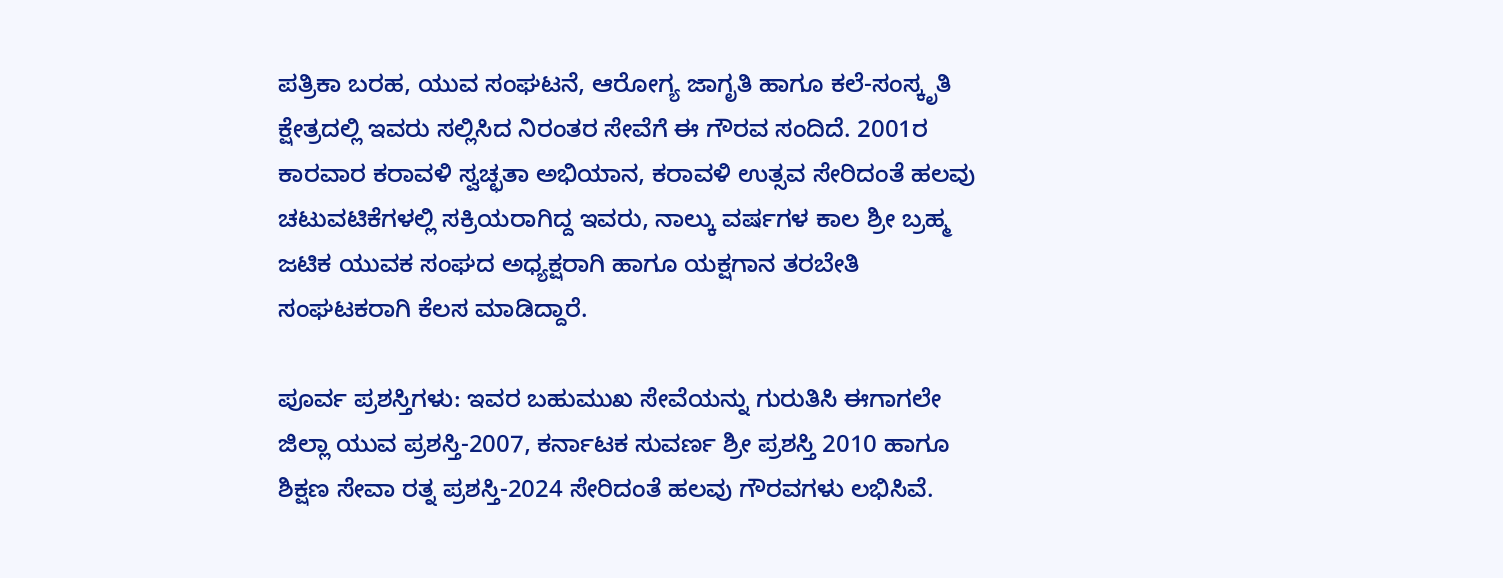ಪತ್ರಿಕಾ ಬರಹ, ಯುವ ಸಂಘಟನೆ, ಆರೋಗ್ಯ ಜಾಗೃತಿ ಹಾಗೂ ಕಲೆ-ಸಂಸ್ಕೃತಿ ಕ್ಷೇತ್ರದಲ್ಲಿ ಇವರು ಸಲ್ಲಿಸಿದ ನಿರಂತರ ಸೇವೆಗೆ ಈ ಗೌರವ ಸಂದಿದೆ. 2001ರ ಕಾರವಾರ ಕರಾವಳಿ ಸ್ವಚ್ಛತಾ ಅಭಿಯಾನ, ಕರಾವಳಿ ಉತ್ಸವ ಸೇರಿದಂತೆ ಹಲವು ಚಟುವಟಿಕೆಗಳಲ್ಲಿ ಸಕ್ರಿಯರಾಗಿದ್ದ ಇವರು, ನಾಲ್ಕು ವರ್ಷಗಳ ಕಾಲ ಶ್ರೀ ಬ್ರಹ್ಮ ಜಟಿಕ ಯುವಕ ಸಂಘದ ಅಧ್ಯಕ್ಷರಾಗಿ ಹಾಗೂ ಯಕ್ಷಗಾನ ತರಬೇತಿ ಸಂಘಟಕರಾಗಿ ಕೆಲಸ ಮಾಡಿದ್ದಾರೆ.

ಪೂರ್ವ ಪ್ರಶಸ್ತಿಗಳು: ಇವರ ಬಹುಮುಖ ಸೇವೆಯನ್ನು ಗುರುತಿಸಿ ಈಗಾಗಲೇ ಜಿಲ್ಲಾ ಯುವ ಪ್ರಶಸ್ತಿ-2007, ಕರ್ನಾಟಕ ಸುವರ್ಣ ಶ್ರೀ ಪ್ರಶಸ್ತಿ 2010 ಹಾಗೂ ಶಿಕ್ಷಣ ಸೇವಾ ರತ್ನ ಪ್ರಶಸ್ತಿ-2024 ಸೇರಿದಂತೆ ಹಲವು ಗೌರವಗಳು ಲಭಿಸಿವೆ.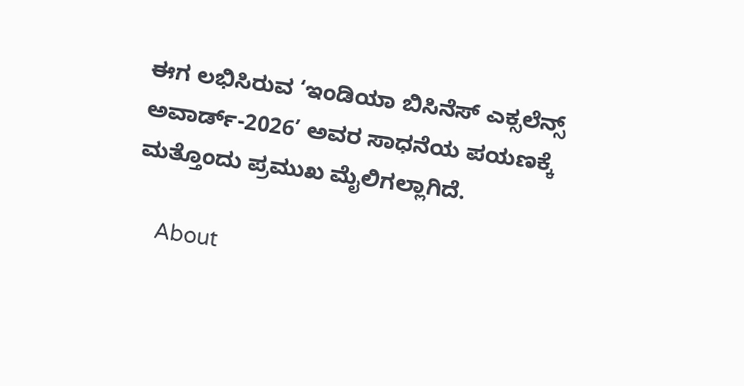ಈಗ ಲಭಿಸಿರುವ ‘ಇಂಡಿಯಾ ಬಿಸಿನೆಸ್ ಎಕ್ಸಲೆನ್ಸ್ ಅವಾರ್ಡ್-2026’ ಅವರ ಸಾಧನೆಯ ಪಯಣಕ್ಕೆ ಮತ್ತೊಂದು ಪ್ರಮುಖ ಮೈಲಿಗಲ್ಲಾಗಿದೆ.

    About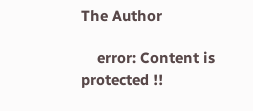The Author

    error: Content is protected !!